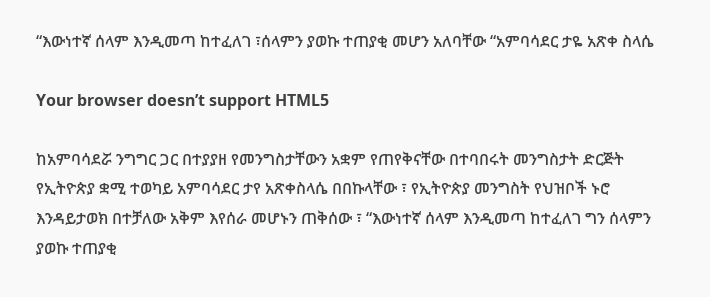“እውነተኛ ሰላም እንዲመጣ ከተፈለገ ፣ሰላምን ያወኩ ተጠያቂ መሆን አለባቸው “አምባሳደር ታዬ አጽቀ ስላሴ

Your browser doesn’t support HTML5

ከአምባሳደሯ ንግግር ጋር በተያያዘ የመንግስታቸውን አቋም የጠየቅናቸው በተባበሩት መንግስታት ድርጅት የኢትዮጵያ ቋሚ ተወካይ አምባሳደር ታየ አጽቀስላሴ በበኩላቸው ፣ የኢትዮጵያ መንግስት የህዝቦች ኑሮ እንዳይታወክ በተቻለው አቅም እየሰራ መሆኑን ጠቅሰው ፣ “እውነተኛ ሰላም እንዲመጣ ከተፈለገ ግን ሰላምን ያወኩ ተጠያቂ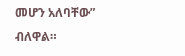መሆን አለባቸው” ብለዋል።